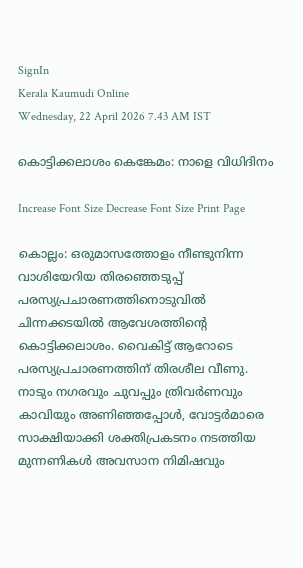SignIn
Kerala Kaumudi Online
Wednesday, 22 April 2026 7.43 AM IST

കൊട്ടിക്കലാശം കെങ്കേമം: നാളെ വിധിദിനം

Increase Font Size Decrease Font Size Print Page

കൊല്ലം: ഒരുമാസത്തോളം നീണ്ടുനിന്ന വാശിയേറിയ തിരഞ്ഞെടുപ്പ് പരസ്യപ്രചാരണത്തിനൊടുവിൽ ചിന്നക്കടയിൽ ആവേശത്തിന്റെ കൊട്ടിക്കലാശം. വൈകിട്ട് ആറോടെ പരസ്യപ്രചാരണത്തിന് തിരശീല വീണു. നാടും നഗരവും ചുവപ്പും ത്രിവർണവും കാവിയും അണിഞ്ഞപ്പോൾ, വോട്ടർമാരെ സാക്ഷിയാക്കി ശക്തിപ്രകടനം നടത്തിയ മുന്നണികൾ അവസാന നിമിഷവും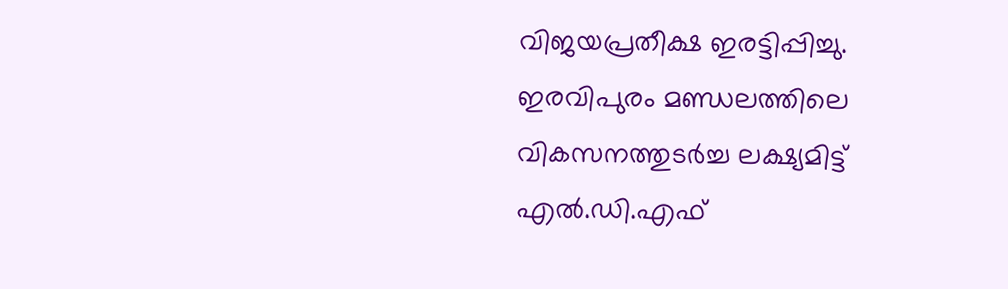വിജയപ്രതീക്ഷ ഇരട്ടിപ്പിച്ചു.
ഇരവിപുരം മണ്ഡലത്തിലെ വികസനത്തുടർച്ച ലക്ഷ്യമിട്ട് എൽ.ഡി.എഫ്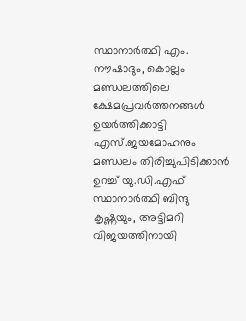സ്ഥാനാർത്ഥി എം. നൗഷാദും, കൊല്ലം മണ്ഡലത്തിലെ ക്ഷേമപ്രവർത്തനങ്ങൾ ഉയർത്തിക്കാട്ടി എസ്.ജയമോഹനും മണ്ഡലം തിരിച്ചുപിടിക്കാൻ ഉറച്ച് യു.ഡി.എഫ് സ്ഥാനാർത്ഥി ബിന്ദു കൃഷ്ണയും, അട്ടിമറി വിജയത്തിനായി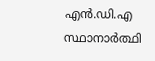എൻ.ഡി.എ സ്ഥാനാർത്ഥി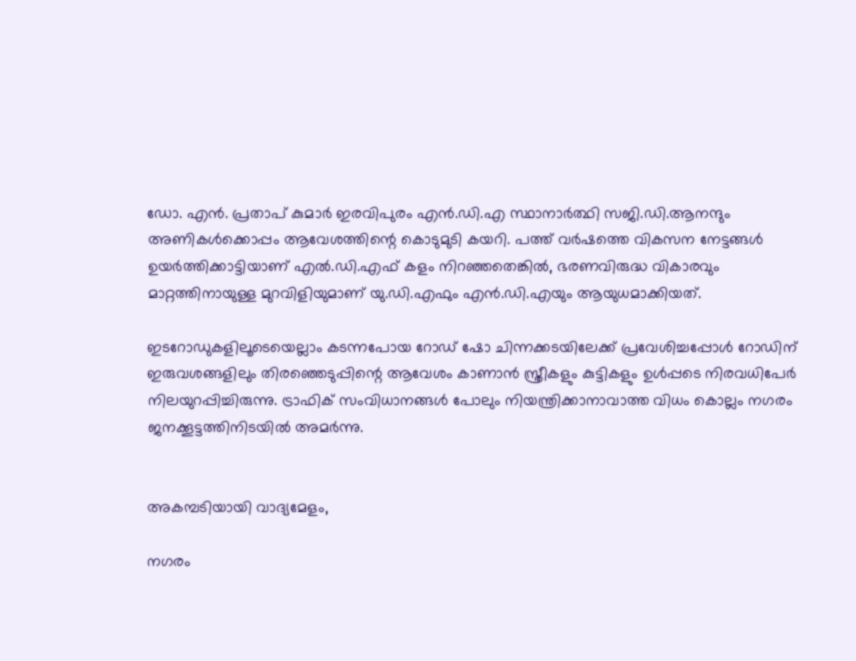ഡോ. എൻ. പ്രതാപ് കുമാർ ഇരവിപുരം എൻ.ഡി.എ സ്ഥാനാർത്ഥി സജി.ഡി.ആനന്ദും അണികൾക്കൊപ്പം ആവേശത്തിന്റെ കൊടുമുടി കയറി. പത്ത് വർഷത്തെ വികസന നേട്ടങ്ങൾ ഉയർത്തിക്കാട്ടിയാണ് എൽ.ഡി.എഫ് കളം നിറഞ്ഞതെങ്കിൽ, ഭരണവിരുദ്ധ വികാരവും മാറ്റത്തിനായുള്ള മുറവിളിയുമാണ് യു.ഡി.എഫും എൻ.ഡി.എയും ആയുധമാക്കിയത്.

ഇടറോഡുകളിലൂടെയെല്ലാം കടന്നപോയ റോഡ് ഷോ ചിന്നക്കടയിലേക്ക് പ്രവേശിച്ചപ്പോൾ റോഡിന് ഇരുവശങ്ങളിലും തിരഞ്ഞെടുപ്പിന്റെ ആവേശം കാണാൻ സ്ത്രീകളും കുട്ടികളും ഉൾപ്പടെ നിരവധിപേർ നിലയുറപ്പിച്ചിരുന്നു. ട്രാഫിക് സംവിധാനങ്ങൾ പോലും നിയന്ത്രിക്കാനാവാത്ത വിധം കൊല്ലം നഗരം ജനക്കൂട്ടത്തിനിടയിൽ അമർന്നു.


അകമ്പടിയായി വാദ്യമേളം,

നഗരം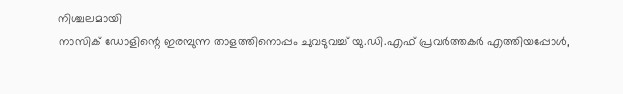നിശ്ചലമായി
നാസിക് ഡോളിന്റെ ഇരമ്പുന്ന താളത്തിനൊപ്പം ചുവടുവച്ച് യു.ഡി.എഫ് പ്രവർത്തകർ എത്തിയപ്പോൾ,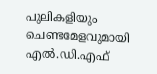പുലികളിയും ചെണ്ടമേളവുമായി എൽ.ഡി.എഫ്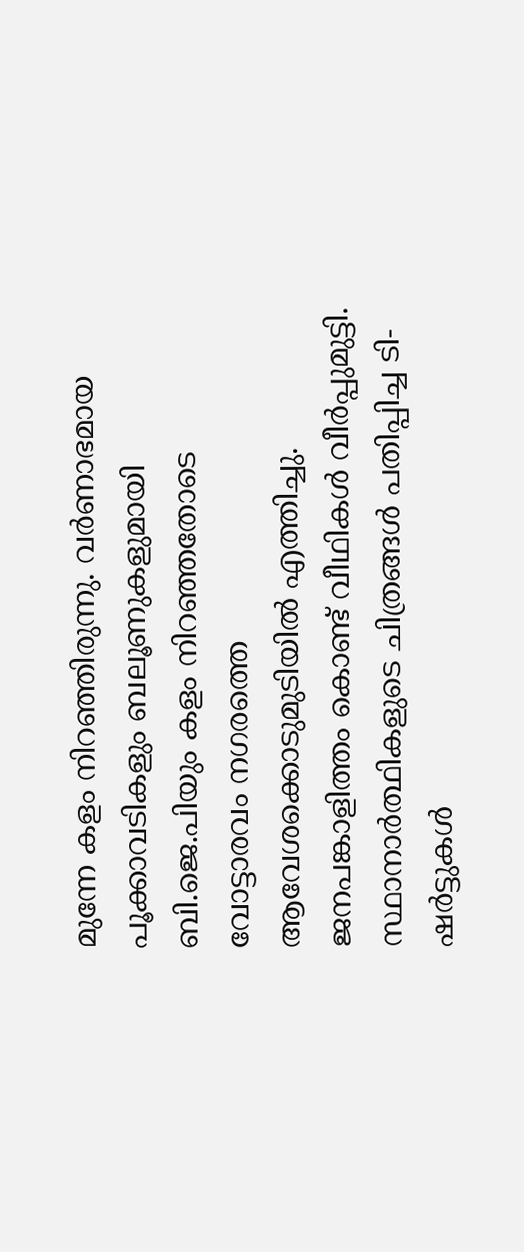മുന്നേ കളം നിറഞ്ഞിരുന്നു. വർണാഭമായ പൂക്കാവടികളും ബലൂണുകളുമായി ബി.ജെ.പിയും കളം നിറഞ്ഞതോടെ വോട്ടാരവം നഗരത്തെ ആവേശക്കൊടുമുടിയിൽ എത്തിച്ചു. ജനപങ്കാളിത്തം കൊണ്ട് വീഥികൾ വീർപ്പുമുട്ടി. സ്ഥാനാർത്ഥികളുടെ ചിത്രങ്ങൾ പതിപ്പിച്ച ടി-ഷർട്ടുകൾ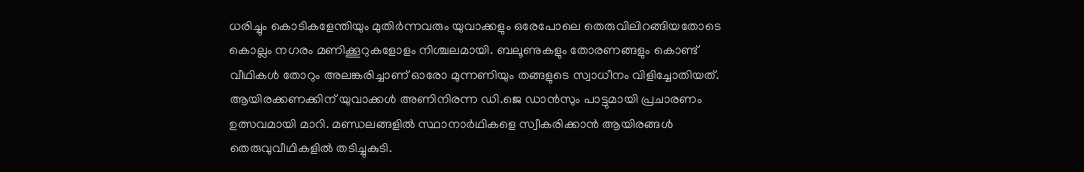ധരിച്ചും കൊടികളേന്തിയും മുതിർന്നവരും യുവാക്കളും ഒരേപോലെ തെരുവിലിറങ്ങിയതോടെ കൊല്ലം നഗരം മണിക്കൂറുകളോളം നിശ്ചലമായി. ബലൂണുകളും തോരണങ്ങളും കൊണ്ട് വീഥികൾ തോറും അലങ്കരിച്ചാണ് ഓരോ മുന്നണിയും തങ്ങളുടെ സ്വാധീനം വിളിച്ചോതിയത്. ആയിരക്കണക്കിന് യുവാക്കൾ അണിനിരന്ന ഡി.ജെ ഡാൻസും പാട്ടുമായി പ്രചാരണം ഉത്സവമായി മാറി. മണ്ഡലങ്ങളിൽ സ്ഥാനാർഥികളെ സ്വീകരിക്കാൻ ആയിരങ്ങൾ തെരുവുവീഥികളിൽ തടിച്ചുകുടി.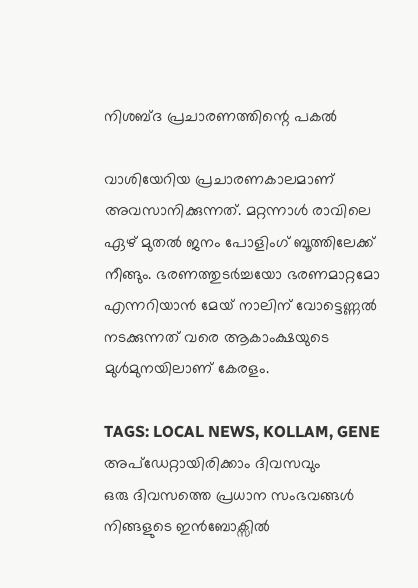നിശബ്ദ പ്രചാരണത്തിന്റെ പകൽ

വാശിയേറിയ പ്രചാരണകാലമാണ് അവസാനിക്കുന്നത്. മറ്റന്നാൾ രാവിലെ ഏഴ് മുതൽ ജനം പോളിംഗ് ബൂത്തിലേക്ക് നീങ്ങും. ഭരണത്തുടർച്ചയോ ഭരണമാറ്റമോ എന്നറിയാൻ മേയ് നാലിന് വോട്ടെണ്ണൽ നടക്കുന്നത് വരെ ആകാംക്ഷയുടെ മുൾമുനയിലാണ് കേരളം.

TAGS: LOCAL NEWS, KOLLAM, GENE
അപ്ഡേറ്റായിരിക്കാം ദിവസവും
ഒരു ദിവസത്തെ പ്രധാന സംഭവങ്ങൾ നിങ്ങളുടെ ഇൻബോക്സിൽ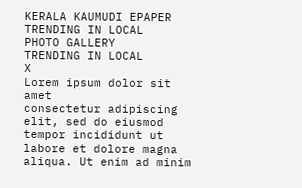KERALA KAUMUDI EPAPER
TRENDING IN LOCAL
PHOTO GALLERY
TRENDING IN LOCAL
X
Lorem ipsum dolor sit amet
consectetur adipiscing elit, sed do eiusmod tempor incididunt ut labore et dolore magna aliqua. Ut enim ad minim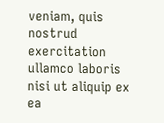veniam, quis nostrud exercitation ullamco laboris nisi ut aliquip ex ea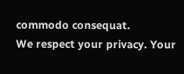commodo consequat.
We respect your privacy. Your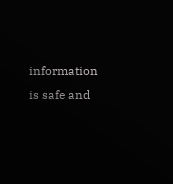information is safe and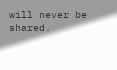will never be shared.